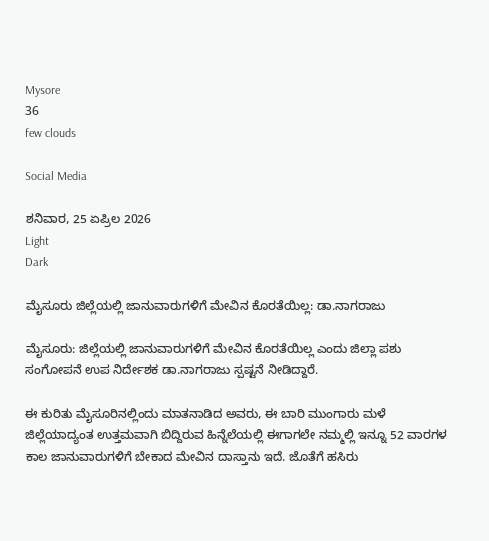Mysore
36
few clouds

Social Media

ಶನಿವಾರ, 25 ಏಪ್ರಿಲ 2026
Light
Dark

ಮೈಸೂರು ಜಿಲ್ಲೆಯಲ್ಲಿ ಜಾನುವಾರುಗಳಿಗೆ ಮೇವಿನ ಕೊರತೆಯಿಲ್ಲ: ಡಾ.ನಾಗರಾಜು

ಮೈಸೂರು: ಜಿಲ್ಲೆಯಲ್ಲಿ ಜಾನುವಾರುಗಳಿಗೆ ಮೇವಿನ ಕೊರತೆಯಿಲ್ಲ ಎಂದು ಜಿಲ್ಲಾ ಪಶು ಸಂಗೋಪನೆ ಉಪ ನಿರ್ದೇಶಕ ಡಾ.ನಾಗರಾಜು ಸ್ಪಷ್ಟನೆ ನೀಡಿದ್ದಾರೆ.

ಈ ಕುರಿತು ಮೈಸೂರಿನಲ್ಲಿಂದು ಮಾತನಾಡಿದ ಅವರು, ಈ ಬಾರಿ ಮುಂಗಾರು ಮಳೆ ಜಿಲ್ಲೆಯಾದ್ಯಂತ ಉತ್ತಮವಾಗಿ ಬಿದ್ದಿರುವ ಹಿನ್ನೆಲೆಯಲ್ಲಿ ಈಗಾಗಲೇ ನಮ್ಮಲ್ಲಿ ಇನ್ನೂ 52 ವಾರಗಳ ಕಾಲ ಜಾನುವಾರುಗಳಿಗೆ ಬೇಕಾದ ಮೇವಿನ ದಾಸ್ತಾನು ಇದೆ. ಜೊತೆಗೆ ಹಸಿರು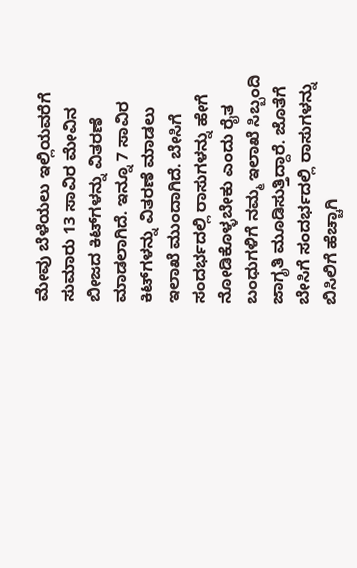ಮೇವು ಬೆಳೆಯಲು ಇಲ್ಲಿಯವರೆಗೆ ಸುಮಾರು 13 ಸಾವಿರ ಮೇವಿನ‌ ಬೀಜದ ಕಿಟ್‌ಗಳನ್ನು ವಿತರಣೆ ಮಾಡಲಾಗಿದೆ. ಇನ್ನೂ 7 ಸಾವಿರ ಕಿಟ್‌ಗಳನ್ನು ವಿತರಣೆ ಮಾಡಲು ಇಲಾಖೆ ಮುಂದಾಗಿದೆ. ಬೇಸಿಗೆ ಸಂದರ್ಭದಲ್ಲಿ ರಾಸುಗಳನ್ನು ಹೇಗೆ ನೋಡಿಕೊಳ್ಳಬೇಕು ಎಂದು ರೈತ ಬಂಧುಗಳಿಗೆ ನಮ್ಮ ಇಲಾಖೆ ಸಿಬ್ಬಂದಿ ಜಾಗೃತಿ ಮೂಡಿಸುತ್ತಿದ್ದಾರೆ. ಜೊತೆಗೆ ಬೇಸಿಗೆ ಸಂದರ್ಭದಲ್ಲಿ ರಾಸುಗಳನ್ನು ಬಿಸಿಲಿಗೆ ಹೆಚ್ಚಾಗಿ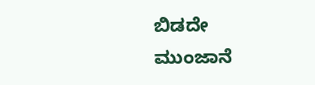ಬಿಡದೇ ಮುಂಜಾನೆ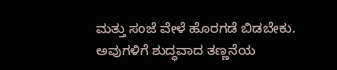ಮತ್ತು ಸಂಜೆ ವೇಳೆ ಹೊರಗಡೆ ಬಿಡಬೇಕು.
ಅವುಗಳಿಗೆ ಶುದ್ಧವಾದ ತಣ್ಣನೆಯ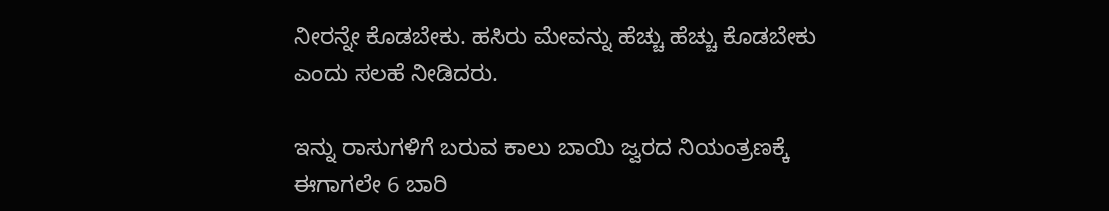ನೀರನ್ನೇ ಕೊಡಬೇಕು. ಹಸಿರು ಮೇವನ್ನು ಹೆಚ್ಚು ಹೆಚ್ಚು ಕೊಡಬೇಕು ಎಂದು ಸಲಹೆ ನೀಡಿದರು.

ಇನ್ನು ರಾಸುಗಳಿಗೆ ಬರುವ ಕಾಲು ಬಾಯಿ ಜ್ವರದ ನಿಯಂತ್ರಣಕ್ಕೆ ಈಗಾಗಲೇ 6 ಬಾರಿ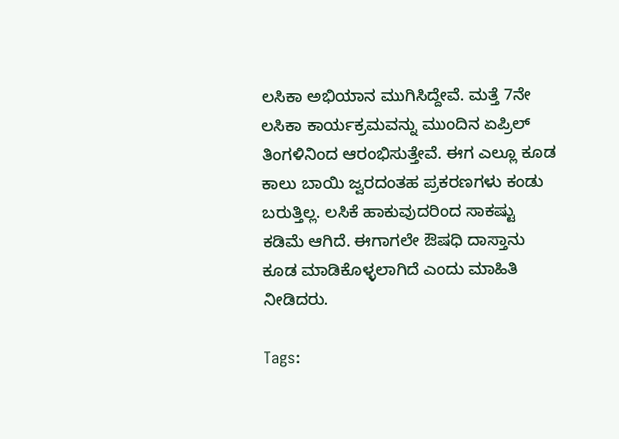ಲಸಿಕಾ ಅಭಿಯಾನ ಮುಗಿಸಿದ್ದೇವೆ. ಮತ್ತೆ 7ನೇ ಲಸಿಕಾ ಕಾರ್ಯಕ್ರಮವನ್ನು ಮುಂದಿನ ಏಪ್ರಿಲ್ ತಿಂಗಳಿನಿಂದ ಆರಂಭಿಸುತ್ತೇವೆ. ಈಗ ಎಲ್ಲೂ ಕೂಡ ಕಾಲು ಬಾಯಿ ಜ್ವರದಂತಹ ಪ್ರಕರಣಗಳು ಕಂಡು ಬರುತ್ತಿಲ್ಲ. ಲಸಿಕೆ ಹಾಕುವುದರಿಂದ ಸಾಕಷ್ಟು ಕಡಿಮೆ ಆಗಿದೆ. ಈಗಾಗಲೇ ಔಷಧಿ ದಾಸ್ತಾನು ಕೂಡ ಮಾಡಿಕೊಳ್ಳಲಾಗಿದೆ ಎಂದು ಮಾಹಿತಿ ನೀಡಿದರು.

Tags: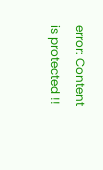error: Content is protected !!